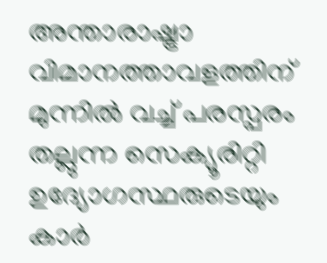അന്താരാഷ്ട്രാ വിമാനത്താവളത്തിന് മുന്നില്‍ വച്ച് പരസ്പരം തല്ലുന്ന സെക്യൂരിറ്റി ഉദ്യോഗസ്ഥരുടെയും കാര്‍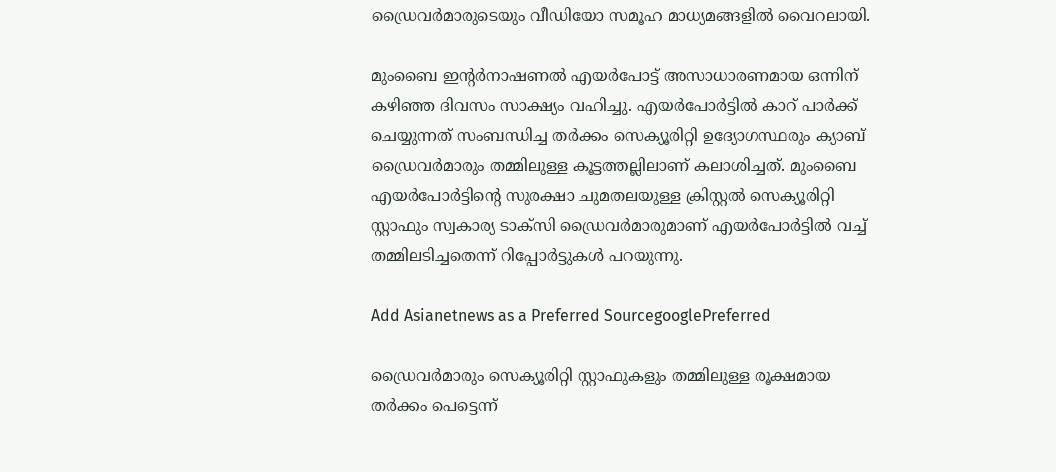ഡ്രൈവര്‍മാരുടെയും വീഡിയോ സമൂഹ മാധ്യമങ്ങളില്‍ വൈറലായി.

മുംബൈ ഇന്‍റര്‍നാഷണല്‍ എയർപോട്ട് അസാധാരണമായ ഒന്നിന് കഴിഞ്ഞ ദിവസം സാക്ഷ്യം വഹിച്ചു. എയർപോർട്ടില്‍ കാറ് പാര്‍ക്ക് ചെയ്യുന്നത് സംബന്ധിച്ച തർക്കം സെക്യൂരിറ്റി ഉദ്യോഗസ്ഥരും ക്യാബ് ഡ്രൈവര്‍മാരും തമ്മിലുള്ള കൂട്ടത്തല്ലിലാണ് കലാശിച്ചത്. മുംബൈ എയര്‍പോർട്ടിന്‍റെ സുരക്ഷാ ചുമതലയുള്ള ക്രിസ്റ്റൽ സെക്യൂരിറ്റി സ്റ്റാഫും സ്വകാര്യ ടാക്സി ഡ്രൈവര്‍മാരുമാണ് എയര്‍പോർട്ടില്‍ വച്ച് തമ്മിലടിച്ചതെന്ന് റിപ്പോര്‍ട്ടുകൾ പറയുന്നു.

Add Asianetnews as a Preferred SourcegooglePreferred

ഡ്രൈവര്‍മാരും സെക്യൂരിറ്റി സ്റ്റാഫുകളും തമ്മിലുള്ള രൂക്ഷമായ തര്‍ക്കം പെട്ടെന്ന്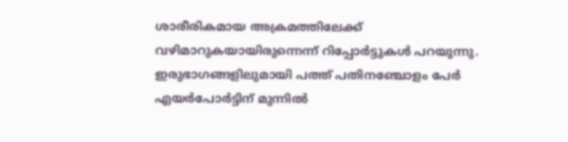ശാരീരികമായ അക്രമത്തിലേക്ക് വഴിമാറുകയായിരുന്നെന്ന് റിപ്പോര്‍ട്ടുകൾ പറയുന്നു. ഇരുഭാഗങ്ങളിലുമായി പത്ത് പതിനഞ്ചോളം പേർ എയര്‍പോര്‍ട്ടിന് മുന്നില്‍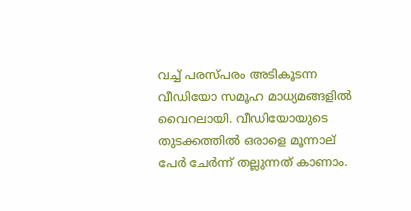വച്ച് പരസ്പരം അടികൂടന്ന വീഡിയോ സമൂഹ മാധ്യമങ്ങളില്‍ വൈറലായി. വീഡിയോയുടെ തുടക്കത്തില്‍ ഒരാളെ മൂന്നാല് പേര്‍ ചേര്‍ന്ന് തല്ലുന്നത് കാണാം.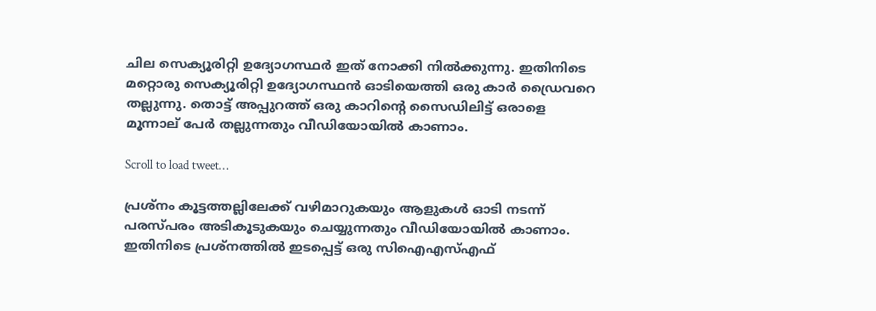ചില സെക്യൂരിറ്റി ഉദ്യോഗസ്ഥർ ഇത് നോക്കി നില്‍ക്കുന്നു. ഇതിനിടെ മറ്റൊരു സെക്യൂരിറ്റി ഉദ്യോഗസ്ഥന്‍ ഓടിയെത്തി ഒരു കാര്‍ ഡ്രൈവറെ തല്ലുന്നു. തൊട്ട് അപ്പുറത്ത് ഒരു കാറിന്‍റെ സൈഡിലിട്ട് ഒരാളെ മൂന്നാല് പേര്‍ തല്ലുന്നതും വീഡിയോയില്‍ കാണാം.

Scroll to load tweet…

പ്രശ്നം കൂട്ടത്തല്ലിലേക്ക് വഴിമാറുകയും ആളുകൾ ഓടി നടന്ന് പരസ്പരം അടികൂടുകയും ചെയ്യുന്നതും വീഡിയോയില്‍ കാണാം. ഇതിനിടെ പ്രശ്നത്തില്‍ ഇടപ്പെട്ട് ഒരു സിഐഎസ്എഫ്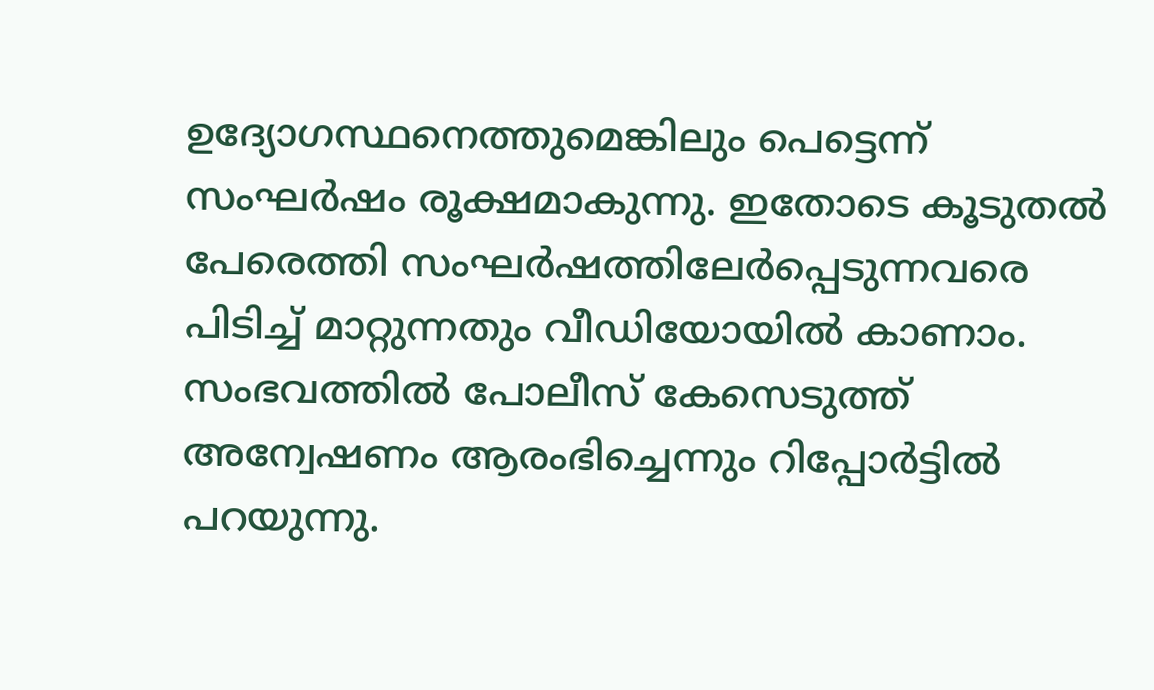ഉദ്യോഗസ്ഥനെത്തുമെങ്കിലും പെട്ടെന്ന് സംഘര്‍ഷം രൂക്ഷമാകുന്നു. ഇതോടെ കൂടുതല്‍ പേരെത്തി സംഘര്‍ഷത്തിലേര്‍പ്പെടുന്നവരെ പിടിച്ച് മാറ്റുന്നതും വീഡിയോയില്‍ കാണാം. സംഭവത്തില്‍ പോലീസ് കേസെടുത്ത് അന്വേഷണം ആരംഭിച്ചെന്നും റിപ്പോര്‍ട്ടില്‍ പറയുന്നു.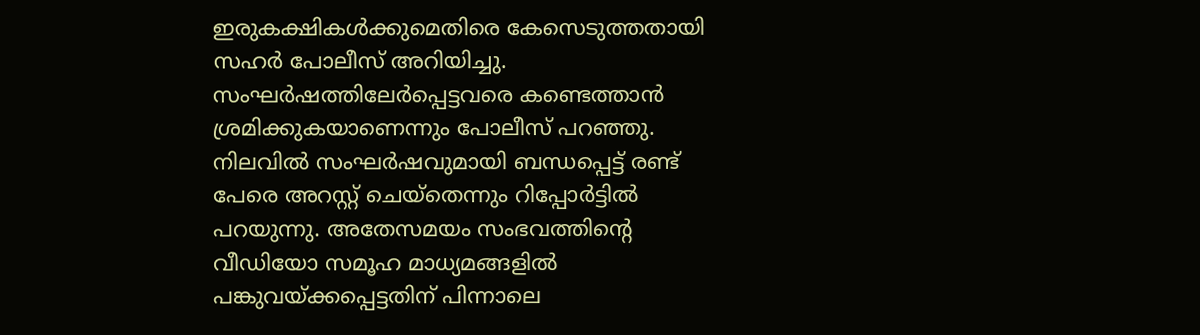ഇരുകക്ഷികൾക്കുമെതിരെ കേസെടുത്തതായി സഹർ പോലീസ് അറിയിച്ചു. സംഘര്‍ഷത്തിലേര്‍പ്പെട്ടവരെ കണ്ടെത്താന്‍ ശ്രമിക്കുകയാണെന്നും പോലീസ് പറഞ്ഞു. നിലവില്‍ സംഘര്‍ഷവുമായി ബന്ധപ്പെട്ട് രണ്ട് പേരെ അറസ്റ്റ് ചെയ്തെന്നും റിപ്പോര്‍ട്ടില്‍ പറയുന്നു. അതേസമയം സംഭവത്തിന്‍റെ വീഡിയോ സമൂഹ മാധ്യമങ്ങളില്‍ പങ്കുവയ്ക്കപ്പെട്ടതിന് പിന്നാലെ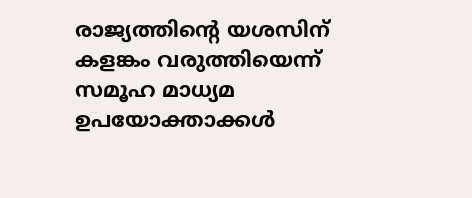രാജ്യത്തിന്‍റെ യശസിന് കളങ്കം വരുത്തിയെന്ന് സമൂഹ മാധ്യമ ഉപയോക്താക്കൾ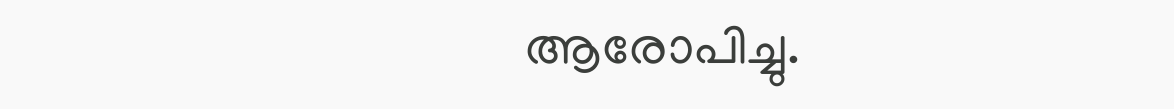ആരോപിച്ചു.